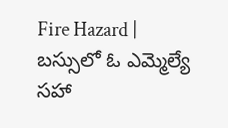Fire Hazard | బస్సులో ఓ ఎమ్మెల్యే సహా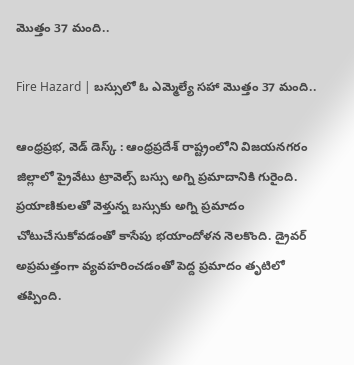మొత్తం 37 మంది..

Fire Hazard | బస్సులో ఓ ఎమ్మెల్యే సహా మొత్తం 37 మంది..

ఆంధ్రప్రభ, వెడ్ డెస్క్ : ఆంధ్రప్రదేశ్ రాష్ట్రంలోని విజయనగరం జిల్లాలో ప్రైవేటు ట్రావెల్స్ బస్సు అగ్ని ప్రమాదానికి గురైంది. ప్రయాణికులతో వెళ్తున్న బస్సుకు అగ్ని ప్రమాదం చోటుచేసుకోవడంతో కాసేపు భయాందోళన నెలకొంది. డ్రైవర్ అప్రమత్తంగా వ్యవహరించడంతో పెద్ద ప్రమాదం తృటిలో తప్పింది.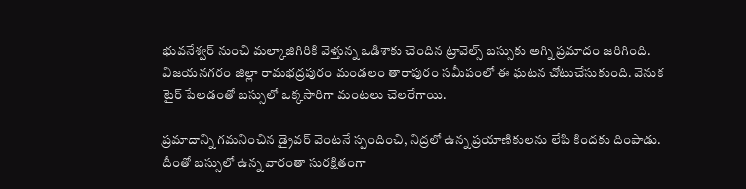భువనేశ్వర్ నుంచి మల్కాజిగిరికి వెళ్తున్న ఒడిశాకు చెందిన ట్రావెల్స్ బస్సుకు అగ్ని ప్రమాదం జరిగింది. విజయనగరం జిల్లా రామభద్రపురం మండలం తారాపురం సమీపంలో ఈ ఘటన చోటుచేసుకుంది. వెనుక టైర్ పేలడంతో బస్సులో ఒక్కసారిగా మంటలు చెలరేగాయి.

ప్రమాదాన్ని గమనించిన డ్రైవర్ వెంటనే స్పందించి, నిద్రలో ఉన్న ప్రయాణికులను లేపి కిందకు దింపాడు. దీంతో బస్సులో ఉన్న వారంతా సురక్షితంగా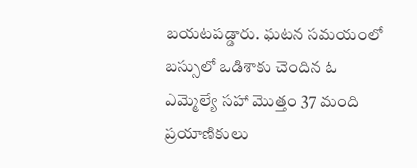బయటపడ్డారు. ఘటన సమయంలో బస్సులో ఒడిశాకు చెందిన ఓ ఎమ్మెల్యే సహా మొత్తం 37 మంది ప్రయాణికులు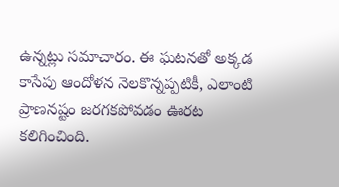ఉన్నట్లు సమాచారం. ఈ ఘటనతో అక్కడ కాసేపు ఆందోళన నెలకొన్నప్పటికీ, ఎలాంటి ప్రాణనష్టం జరగకపోవడం ఊరట కలిగించింది.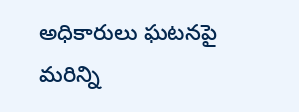అధికారులు ఘటనపై మరిన్ని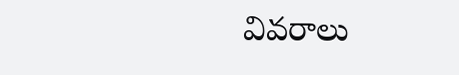వివరాలు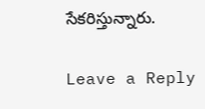సేకరిస్తున్నారు.

Leave a Reply